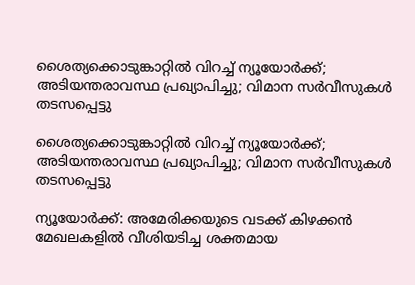ശൈത്യക്കൊടുങ്കാറ്റിൽ വിറച്ച് ന്യൂയോർക്ക്; അടിയന്തരാവസ്ഥ പ്രഖ്യാപിച്ചു; വിമാന സർവീസുകൾ തടസപ്പെട്ടു

ശൈത്യക്കൊടുങ്കാറ്റിൽ വിറച്ച് ന്യൂയോർക്ക്; അടിയന്തരാവസ്ഥ പ്രഖ്യാപിച്ചു; വിമാന സർവീസുകൾ തടസപ്പെട്ടു

ന്യൂയോർക്ക്: അമേരിക്കയുടെ വടക്ക് കിഴക്കൻ മേഖലകളിൽ വീശിയടിച്ച ശക്തമായ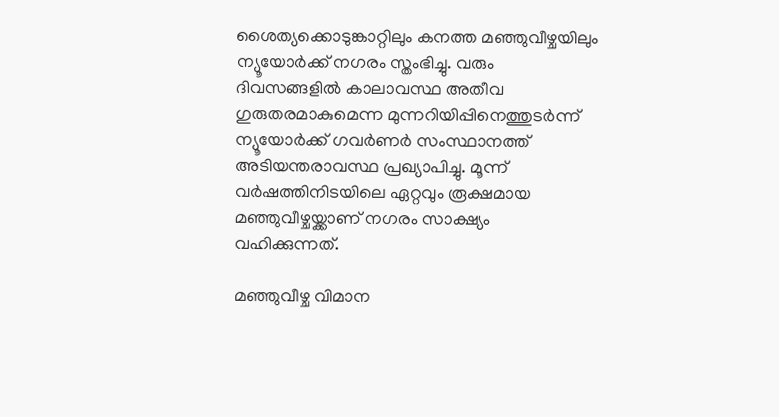ശൈത്യക്കൊടുങ്കാറ്റിലും കനത്ത മഞ്ഞുവീഴ്ചയിലും ന്യൂയോർക്ക് നഗരം സ്തംഭിച്ചു. വരും ദിവസങ്ങളിൽ കാലാവസ്ഥ അതീവ ഗുരുതരമാകുമെന്ന മുന്നറിയിപ്പിനെത്തുടർന്ന് ന്യൂയോർക്ക് ഗവർണർ സംസ്ഥാനത്ത് അടിയന്തരാവസ്ഥ പ്രഖ്യാപിച്ചു. മൂന്ന് വർഷത്തിനിടയിലെ ഏറ്റവും രൂക്ഷമായ മഞ്ഞുവീഴ്ചയ്ക്കാണ് നഗരം സാക്ഷ്യം വഹിക്കുന്നത്.

മഞ്ഞുവീഴ്ച വിമാന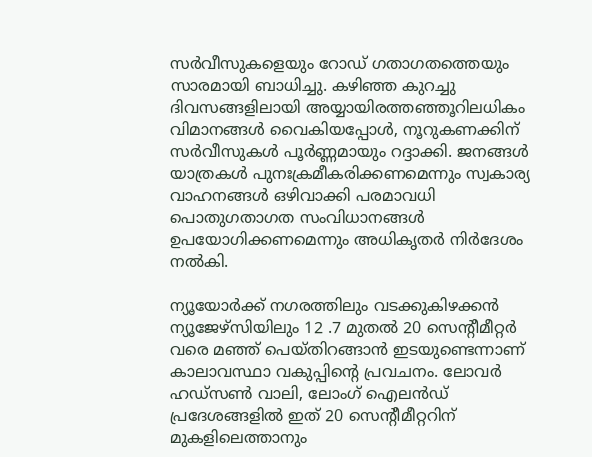സർവീസുകളെയും റോഡ് ഗതാഗതത്തെയും സാരമായി ബാധിച്ചു. കഴിഞ്ഞ കുറച്ചു ദിവസങ്ങളിലായി അയ്യായിരത്തഞ്ഞൂറിലധികം വിമാനങ്ങൾ വൈകിയപ്പോൾ, നൂറുകണക്കിന് സർവീസുകൾ പൂർണ്ണമായും റദ്ദാക്കി. ജനങ്ങൾ യാത്രകൾ പുനഃക്രമീകരിക്കണമെന്നും സ്വകാര്യ വാഹനങ്ങൾ ഒഴിവാക്കി പരമാവധി പൊതുഗതാഗത സംവിധാനങ്ങൾ ഉപയോഗിക്കണമെന്നും അധികൃതർ നിർദേശം നൽകി.

ന്യൂയോർക്ക് നഗരത്തിലും വടക്കുകിഴക്കൻ ന്യൂജേഴ്‌സിയിലും 12 .7 മുതൽ 20 സെന്റീമീറ്റർ വരെ മഞ്ഞ് പെയ്തിറങ്ങാൻ ഇടയുണ്ടെന്നാണ് കാലാവസ്ഥാ വകുപ്പിന്റെ പ്രവചനം. ലോവർ ഹഡ്‌സൺ വാലി, ലോംഗ് ഐലൻഡ് പ്രദേശങ്ങളിൽ ഇത് 20 സെന്റീമീറ്ററിന് മുകളിലെത്താനും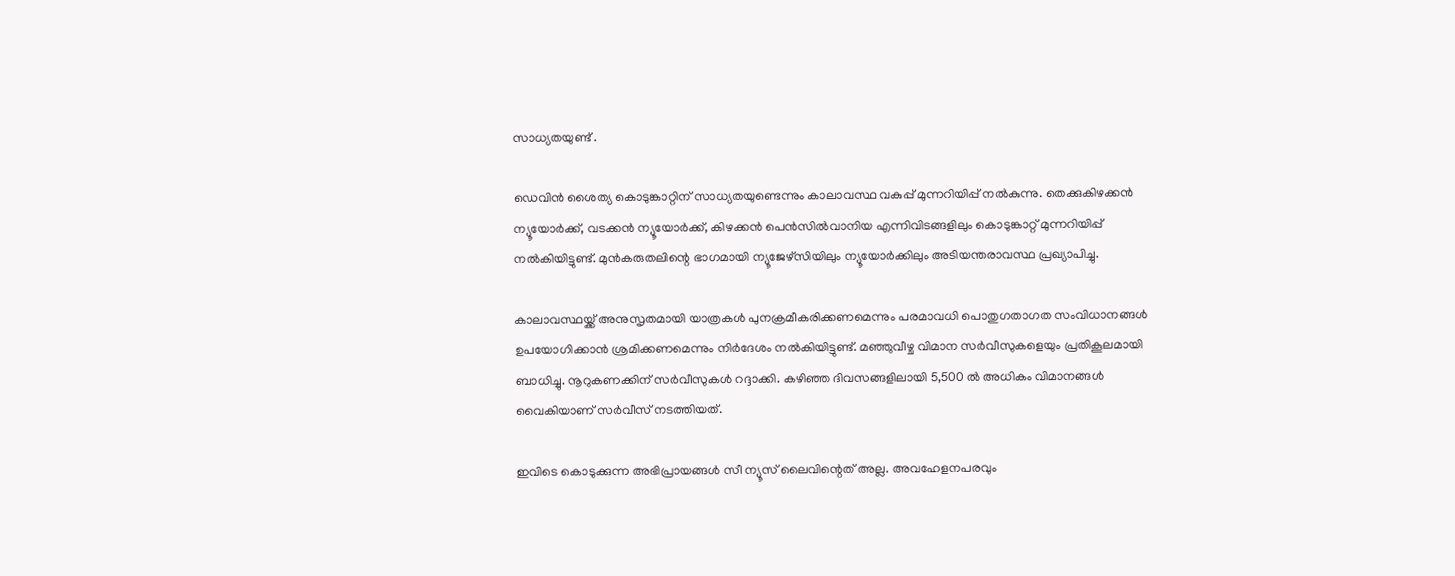സാധ്യതയുണ്ട് .

ഡെവിൻ ശൈത്യ കൊടുങ്കാറ്റിന് സാധ്യതയുണ്ടെന്നും കാലാവസ്ഥ വകുപ്പ് മുന്നറിയിപ്പ് നൽകുന്നു. തെക്കുകിഴക്കൻ ന്യൂയോർക്ക്, വടക്കൻ ന്യൂയോർക്ക്, കിഴക്കൻ പെൻസിൽവാനിയ എന്നിവിടങ്ങളിലും കൊടുങ്കാറ്റ് മുന്നറിയിപ്പ് നൽകിയിട്ടുണ്ട്. മുൻകരുതലിന്റെ ഭാഗമായി ന്യൂജേഴ്‌സിയിലും ന്യൂയോർക്കിലും അടിയന്തരാവസ്ഥ പ്രഖ്യാപിച്ചു.

കാലാവസ്ഥയ്ക്ക് അനുസൃതമായി യാത്രകൾ പുനക്രമീകരിക്കണമെന്നും പരമാവധി പൊതുഗതാഗത സംവിധാനങ്ങൾ ഉപയോഗിക്കാൻ ശ്രമിക്കണമെന്നും നിർദേശം നൽകിയിട്ടുണ്ട്. മഞ്ഞുവീഴ്ച വിമാന സർവീസുകളെയും പ്രതികൂലമായി ബാധിച്ചു. നൂറുകണക്കിന് സർവീസുകൾ റദ്ദാക്കി. കഴിഞ്ഞ ദിവസങ്ങളിലായി 5,500 ൽ അധികം വിമാനങ്ങൾ വൈകിയാണ് സർവീസ് നടത്തിയത്.

ഇവിടെ കൊടുക്കുന്ന അഭിപ്രായങ്ങള്‍ സീ ന്യൂസ് ലൈവിന്റെത് അല്ല. അവഹേളനപരവും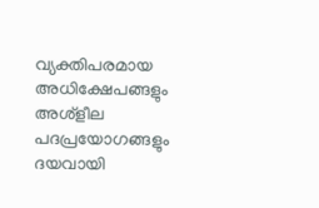വ്യക്തിപരമായ അധിക്ഷേപങ്ങളും അശ്‌ളീല പദപ്രയോഗങ്ങളും ദയവായി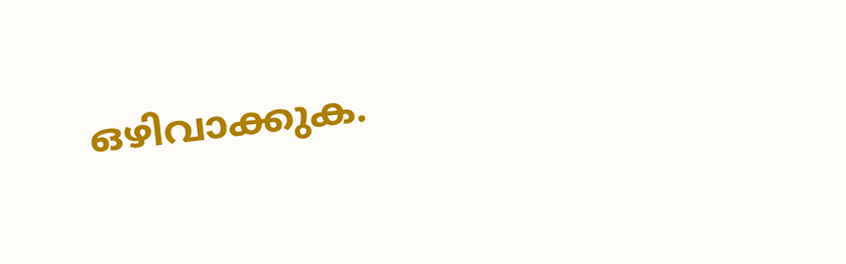ഒഴിവാക്കുക.